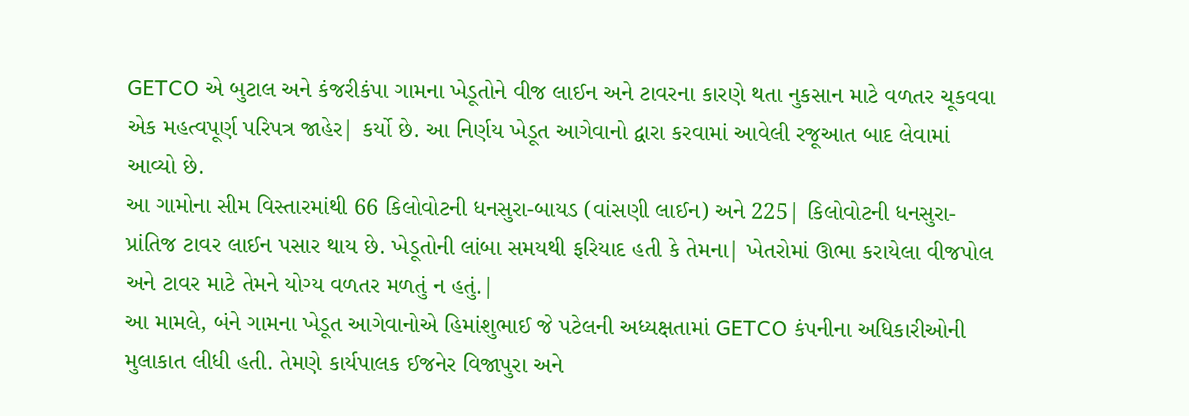GETCO એ બુટાલ અને કંજરીકંપા ગામના ખેડૂતોને વીજ લાઈન અને ટાવરના કારણે થતા નુકસાન માટે વળતર ચૂકવવા એક મહત્વપૂર્ણ પરિપત્ર જાહેર| કર્યો છે. આ નિર્ણય ખેડૂત આગેવાનો દ્વારા કરવામાં આવેલી રજૂઆત બાદ લેવામાં આવ્યો છે.
આ ગામોના સીમ વિસ્તારમાંથી 66 કિલોવોટની ધનસુરા-બાયડ (વાંસણી લાઈન) અને 225| કિલોવોટની ધનસુરા-પ્રાંતિજ ટાવર લાઈન પસાર થાય છે. ખેડૂતોની લાંબા સમયથી ફરિયાદ હતી કે તેમના| ખેતરોમાં ઊભા કરાયેલા વીજપોલ અને ટાવર માટે તેમને યોગ્ય વળતર મળતું ન હતું.|
આ મામલે, બંને ગામના ખેડૂત આગેવાનોએ હિમાંશુભાઈ જે પટેલની અધ્યક્ષતામાં GETCO કંપનીના અધિકારીઓની મુલાકાત લીધી હતી. તેમણે કાર્યપાલક ઈજનેર વિજાપુરા અને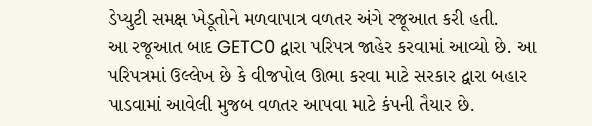ડેપ્યુટી સમક્ષ ખેડૂતોને મળવાપાત્ર વળતર અંગે રજૂઆત કરી હતી.
આ રજૂઆત બાદ GETC0 દ્વારા પરિપત્ર જાહેર કરવામાં આવ્યો છે. આ પરિપત્રમાં ઉલ્લેખ છે કે વીજપોલ ઊભા કરવા માટે સરકાર દ્વારા બહાર પાડવામાં આવેલી મુજબ વળતર આપવા માટે કંપની તૈયાર છે.